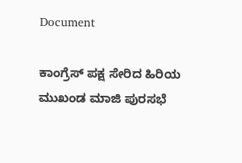Document

ಕಾಂಗ್ರೆಸ್ ಪಕ್ಷ ಸೇರಿದ ಹಿರಿಯ ಮುಖಂಡ ಮಾಜಿ ಪುರಸಭೆ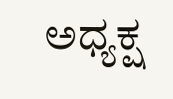ಅಧ್ಯಕ್ಷ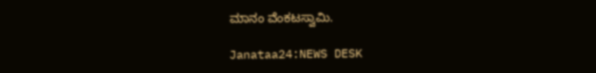ಮಾನಂ ವೆಂಕಟಸ್ವಾಮಿ.

Janataa24:NEWS DESK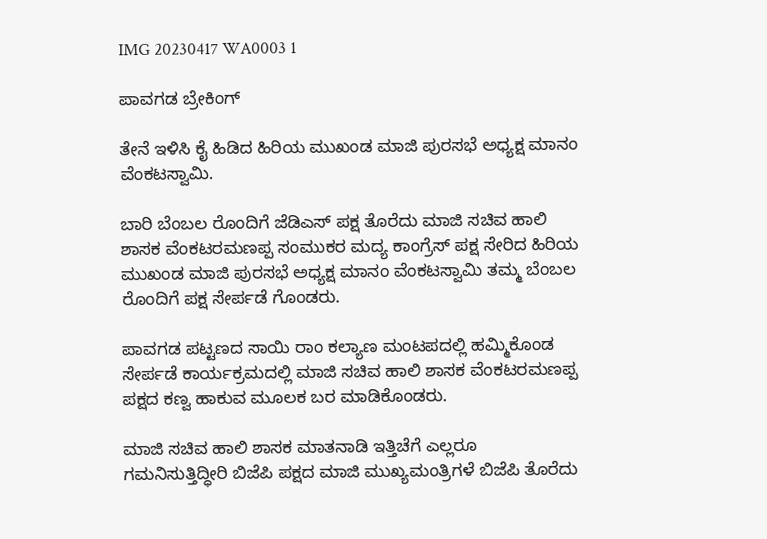IMG 20230417 WA0003 1

ಪಾವಗಡ ಬ್ರೇಕಿಂಗ್

ತೇನೆ ಇಳಿಸಿ ಕೈ ಹಿಡಿದ ಹಿರಿಯ ಮುಖಂಡ ಮಾಜಿ ಪುರಸಭೆ ಅಧ್ಯಕ್ಷ ಮಾನಂ ವೆಂಕಟಸ್ವಾಮಿ.

ಬಾರಿ ಬೆಂಬಲ ರೊಂದಿಗೆ ಜೆಡಿಎಸ್ ಪಕ್ಷ ತೊರೆದು ಮಾಜಿ ಸಚಿವ ಹಾಲಿ ಶಾಸಕ ವೆಂಕಟರಮಣಪ್ಪ ಸಂಮುಕರ ಮದ್ಯ ಕಾಂಗ್ರೆಸ್ ಪಕ್ಷ ಸೇರಿದ ಹಿರಿಯ ಮುಖಂಡ ಮಾಜಿ ಪುರಸಭೆ ಅಧ್ಯಕ್ಷ ಮಾನಂ ವೆಂಕಟಸ್ವಾಮಿ ತಮ್ಮ ಬೆಂಬಲ ರೊಂದಿಗೆ ಪಕ್ಷ ಸೇರ್ಪಡೆ ಗೊಂಡರು.

ಪಾವಗಡ ಪಟ್ಟಣದ ಸಾಯಿ ರಾಂ ಕಲ್ಯಾಣ ಮಂಟಪದಲ್ಲಿ ಹಮ್ಮಿಕೊಂಡ ಸೇರ್ಪಡೆ ಕಾರ್ಯಕ್ರಮದಲ್ಲಿ ಮಾಜಿ ಸಚಿವ ಹಾಲಿ ಶಾಸಕ ವೆಂಕಟರಮಣಪ್ಪ ಪಕ್ಷದ ಕಣ್ವ ಹಾಕುವ ಮೂಲಕ ಬರ ಮಾಡಿಕೊಂಡರು.

ಮಾಜಿ ಸಚಿವ ಹಾಲಿ ಶಾಸಕ ಮಾತನಾಡಿ ಇತ್ತಿಚೆಗೆ ಎಲ್ಲರೂ ಗಮನಿಸುತ್ತಿದ್ಧೀರಿ ಬಿಜೆಪಿ ಪಕ್ಷದ ಮಾಜಿ ಮುಖ್ಯಮಂತ್ರಿಗಳೆ ಬಿಜೆಪಿ ತೊರೆದು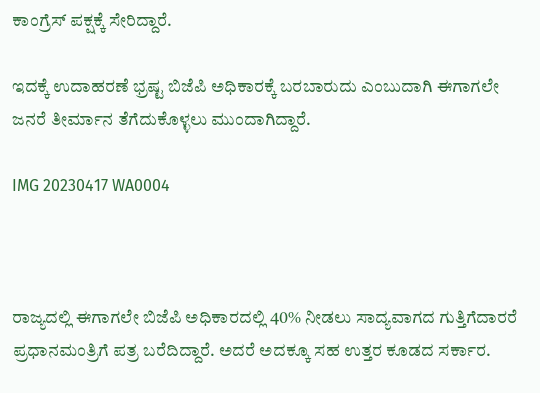ಕಾಂಗ್ರೆಸ್ ಪಕ್ಷಕ್ಕೆ ಸೇರಿದ್ದಾರೆ.

ಇದಕ್ಕೆ ಉದಾಹರಣೆ ಭ್ರಷ್ಟ ಬಿಜೆಪಿ ಅಧಿಕಾರಕ್ಕೆ ಬರಬಾರುದು ಎಂಬುದಾಗಿ ಈಗಾಗಲೇ ಜನರೆ ತೀರ್ಮಾನ ತೆಗೆದುಕೊಳ್ಳಲು ಮುಂದಾಗಿದ್ದಾರೆ.

IMG 20230417 WA0004



ರಾಜ್ಯದಲ್ಲಿ ಈಗಾಗಲೇ ಬಿಜೆಪಿ ಅಧಿಕಾರದಲ್ಲಿ 40% ನೀಡಲು ಸಾದ್ಯವಾಗದ ಗುತ್ತಿಗೆದಾರರೆ ಪ್ರಧಾನಮಂತ್ರಿಗೆ ಪತ್ರ ಬರೆದಿದ್ದಾರೆ. ಅದರೆ ಅದಕ್ಕೂ ಸಹ ಉತ್ತರ ಕೂಡದ ಸರ್ಕಾರ.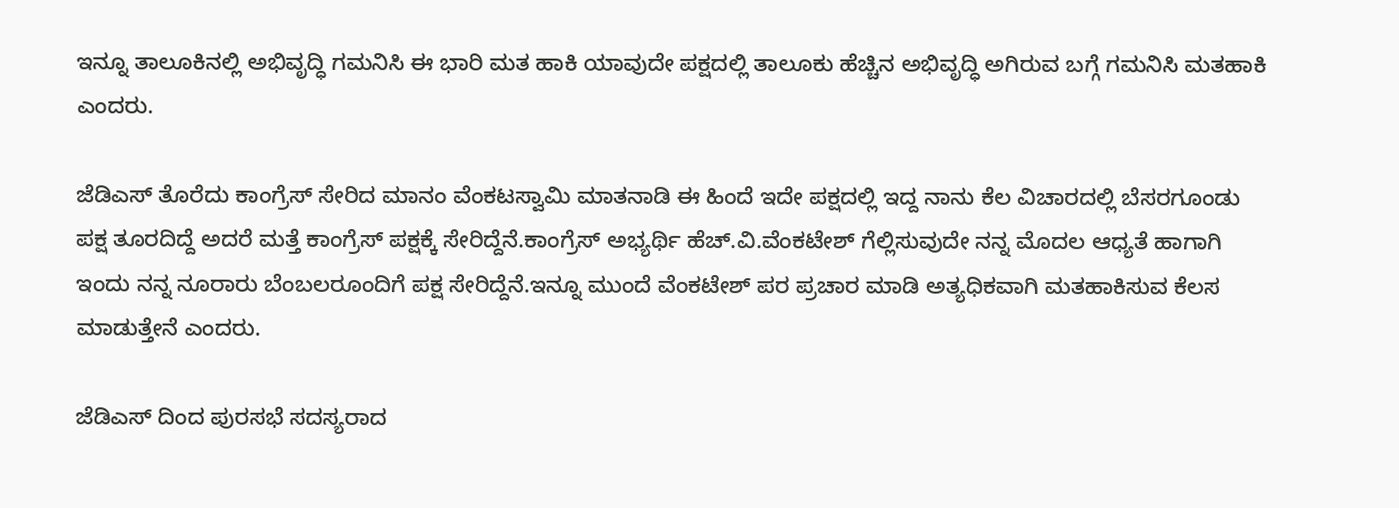ಇನ್ನೂ ತಾಲೂಕಿನಲ್ಲಿ ಅಭಿವೃದ್ಧಿ ಗಮನಿಸಿ ಈ ಭಾರಿ ಮತ ಹಾಕಿ ಯಾವುದೇ ಪಕ್ಷದಲ್ಲಿ ತಾಲೂಕು ಹೆಚ್ಚಿನ ಅಭಿವೃದ್ಧಿ ಅಗಿರುವ ಬಗ್ಗೆ ಗಮನಿಸಿ ಮತಹಾಕಿ ಎಂದರು.

ಜೆಡಿಎಸ್ ತೊರೆದು ಕಾಂಗ್ರೆಸ್ ಸೇರಿದ ಮಾನಂ ವೆಂಕಟಸ್ವಾಮಿ ಮಾತನಾಡಿ ಈ ಹಿಂದೆ ಇದೇ ಪಕ್ಷದಲ್ಲಿ ಇದ್ದ ನಾನು ಕೆಲ ವಿಚಾರದಲ್ಲಿ ಬೆಸರಗೂಂಡು ಪಕ್ಷ ತೂರದಿದ್ದೆ ಅದರೆ ಮತ್ತೆ ಕಾಂಗ್ರೆಸ್ ಪಕ್ಷಕ್ಕೆ ಸೇರಿದ್ದೆನೆ.ಕಾಂಗ್ರೆಸ್ ಅಭ್ಯರ್ಥಿ ಹೆಚ್.ವಿ.ವೆಂಕಟೇಶ್ ಗೆಲ್ಲಿಸುವುದೇ ನನ್ನ ಮೊದಲ ಆಧ್ಯತೆ ಹಾಗಾಗಿ ಇಂದು ನನ್ನ ನೂರಾರು ಬೆಂಬಲರೂಂದಿಗೆ ಪಕ್ಷ ಸೇರಿದ್ದೆನೆ.ಇನ್ನೂ ಮುಂದೆ ವೆಂಕಟೇಶ್ ಪರ ಪ್ರಚಾರ ಮಾಡಿ ಅತ್ಯಧಿಕವಾಗಿ ಮತಹಾಕಿಸುವ ಕೆಲಸ ಮಾಡುತ್ತೇನೆ ಎಂದರು.

ಜೆಡಿಎಸ್ ದಿಂದ ಪುರಸಭೆ ಸದಸ್ಯರಾದ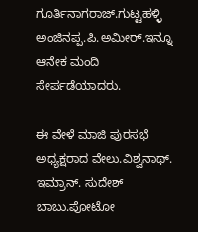ಗೂರ್ತಿನಾಗರಾಜ್.ಗುಟ್ಟಹಳ್ಳಿ ಅಂಜಿನಪ್ಪ.ಪಿ.ಅಮೀರ್.ಇನ್ನೂ ಆನೇಕ ಮಂದಿ ಸೇರ್ಪಡೆಯಾದರು.

ಈ ವೇಳೆ ಮಾಜಿ ಪುರಸಭೆ ಅಧ್ಯಕ್ಷರಾದ ವೇಲು.ವಿಶ್ವನಾಥ್. ಇಮ್ರಾನ್. ಸುದೇಶ್ ಬಾಬು.ಪೋಟೋ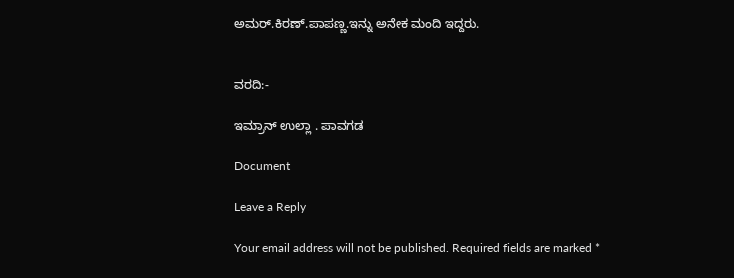ಅಮರ್.ಕಿರಣ್.ಪಾಪಣ್ಣ.ಇನ್ನು ಅನೇಕ ಮಂದಿ ಇದ್ದರು.


ವರದಿ:-

ಇಮ್ರಾನ್ ಉಲ್ಲಾ . ಪಾವಗಡ

Document

Leave a Reply

Your email address will not be published. Required fields are marked *